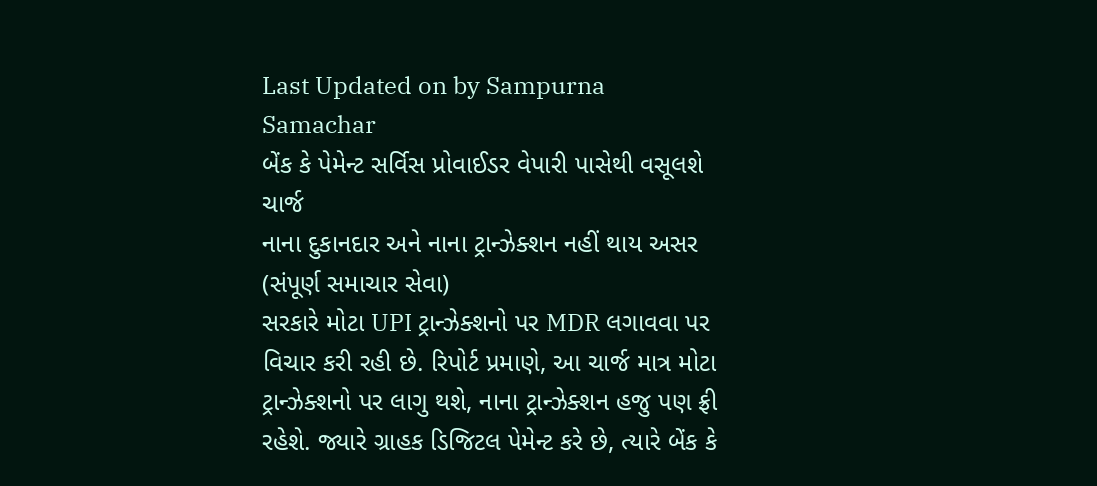Last Updated on by Sampurna Samachar
બેંક કે પેમેન્ટ સર્વિસ પ્રોવાઈડર વેપારી પાસેથી વસૂલશે ચાર્જ
નાના દુકાનદાર અને નાના ટ્રાન્ઝેક્શન નહીં થાય અસર
(સંપૂર્ણ સમાચાર સેવા)
સરકારે મોટા UPI ટ્રાન્ઝેક્શનો પર MDR લગાવવા પર વિચાર કરી રહી છે. રિપોર્ટ પ્રમાણે, આ ચાર્જ માત્ર મોટા ટ્રાન્ઝેક્શનો પર લાગુ થશે, નાના ટ્રાન્ઝેક્શન હજુ પણ ફ્રી રહેશે. જ્યારે ગ્રાહક ડિજિટલ પેમેન્ટ કરે છે, ત્યારે બેંક કે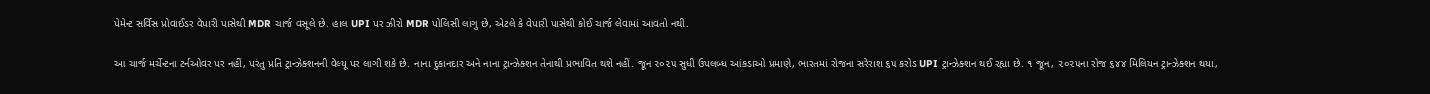પેમેન્ટ સર્વિસ પ્રોવાઈડર વેપારી પાસેથી MDR ચાર્જ વસૂલે છે. હાલ UPI પર ઝીરો MDR પોલિસી લાગુ છે, એટલે કે વેપારી પાસેથી કોઈ ચાર્જ લેવામાં આવતો નથી.

આ ચાર્જ મર્ચેન્ટના ટર્નઓવર પર નહીં, પરંતુ પ્રતિ ટ્રાન્ઝેક્શનની વેલ્યૂ પર લાગી શકે છે. નાના દુકાનદાર અને નાના ટ્રાન્ઝેક્શન તેનાથી પ્રભાવિત થશે નહીં. જૂન ૨૦૨૫ સુધી ઉપલબ્ધ આંકડાઓ પ્રમાણે, ભારતમાં રોજના સરેરાશ ૬૫ કરોડ UPI ટ્રાન્ઝેક્શન થઈ રહ્યા છે. ૧ જૂન, ૨૦૨૫ના રોજ ૬૪૪ મિલિયન ટ્રાન્ઝેક્શન થયા,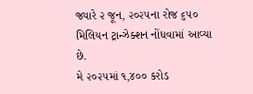જ્યારે ૨ જૂન, ૨૦૨૫ના રોજ ૬૫૦ મિલિયન ટ્રાન્ઝેક્શન નોંધવામાં આવ્યા છે.
મે ૨૦૨૫માં ૧,૪૦૦ કરોડ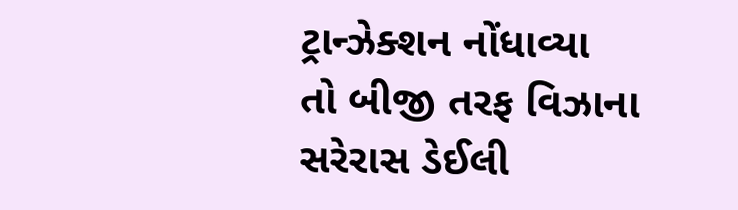ટ્રાન્ઝેક્શન નોંધાવ્યા
તો બીજી તરફ વિઝાના સરેરાસ ડેઈલી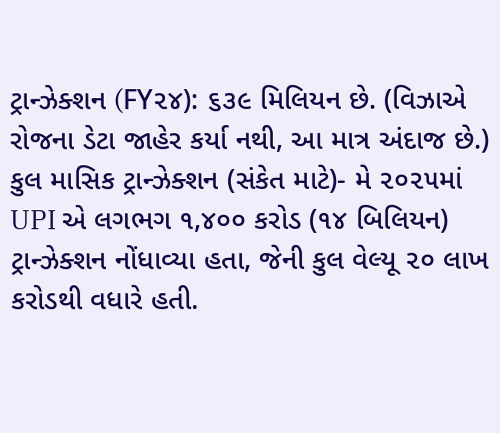ટ્રાન્ઝેક્શન (FY૨૪): ૬૩૯ મિલિયન છે. (વિઝાએ રોજના ડેટા જાહેર કર્યા નથી, આ માત્ર અંદાજ છે.) કુલ માસિક ટ્રાન્ઝેક્શન (સંકેત માટે)- મે ૨૦૨૫માં UPI એ લગભગ ૧,૪૦૦ કરોડ (૧૪ બિલિયન) ટ્રાન્ઝેક્શન નોંધાવ્યા હતા, જેની કુલ વેલ્યૂ ૨૦ લાખ કરોડથી વધારે હતી.